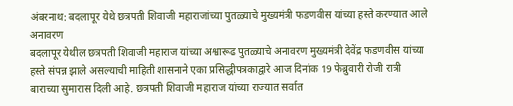अंबरनाथ: बदलापूर येथे छत्रपती शिवाजी महाराजांच्या पुतळ्याचे मुख्यमंत्री फडणवीस यांच्या हस्ते करण्यात आले अनावरण
बदलापूर येथील छत्रपती शिवाजी महाराज यांच्या अश्वारूढ पुतळ्याचे अनावरण मुख्यमंत्री देवेंद्र फडणवीस यांच्या हस्ते संपन्न झाले असल्याची माहिती शासनाने एका प्रसिद्धीपत्रकाद्वारे आज दिनांक 19 फेब्रुवारी रोजी रात्री बाराच्या सुमारास दिली आहे. छत्रपती शिवाजी महाराज यांच्या राज्यात सर्वात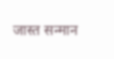जास्त सन्मान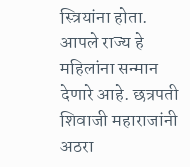स्त्रियांना होता. आपले राज्य हे महिलांना सन्मान देणारे आहे. छत्रपती शिवाजी महाराजांनी अठरा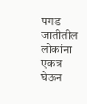पगड जातीतील लोकांना एकत्र घेऊन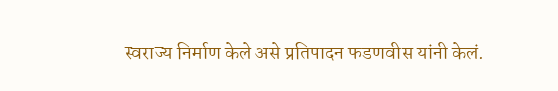स्वराज्य निर्माण केले असे प्रतिपादन फडणवीस यांनी केलं.